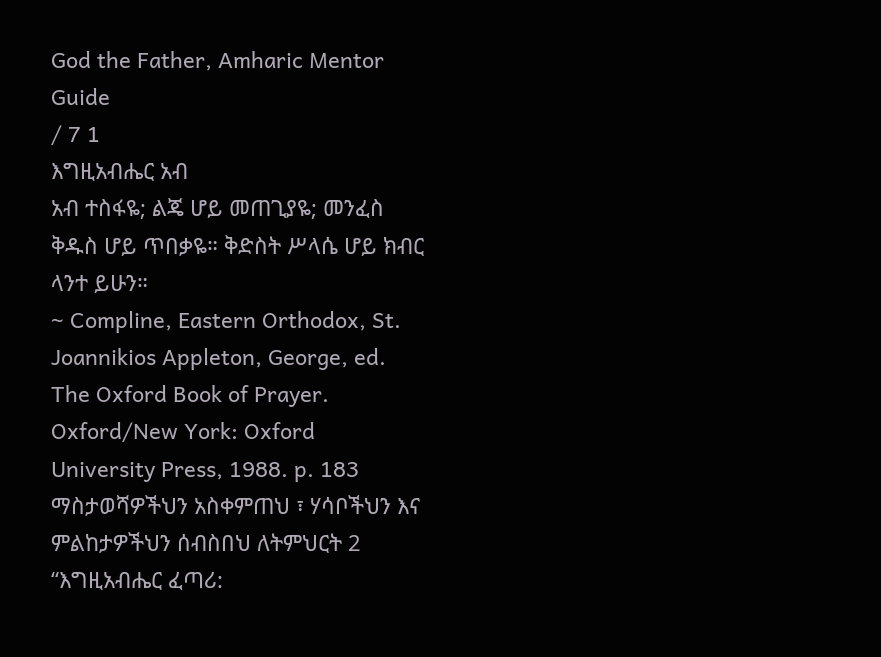God the Father, Amharic Mentor Guide
/ 7 1
እግዚአብሔር አብ
አብ ተስፋዬ; ልጄ ሆይ መጠጊያዬ; መንፈስ ቅዱስ ሆይ ጥበቃዬ። ቅድስት ሥላሴ ሆይ ክብር ላንተ ይሁን።
~ Compline, Eastern Orthodox, St. Joannikios Appleton, George, ed. The Oxford Book of Prayer. Oxford/New York: Oxford University Press, 1988. p. 183
ማስታወሻዎችህን አስቀምጠህ ፣ ሃሳቦችህን እና ምልከታዎችህን ሰብስበህ ለትምህርት 2 “እግዚአብሔር ፈጣሪ: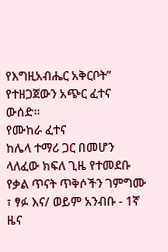የእግዚአብሔር አቅርቦት” የተዘጋጀውን አጭር ፈተና ውሰድ።
የሙከራ ፈተና
ከሌላ ተማሪ ጋር በመሆን ላለፈው ክፍለ ጊዜ የተመደቡ የቃል ጥናት ጥቅሶችን ገምግሙ ፣ ፃፉ እና/ ወይም አንብቡ - 1ኛ ዜና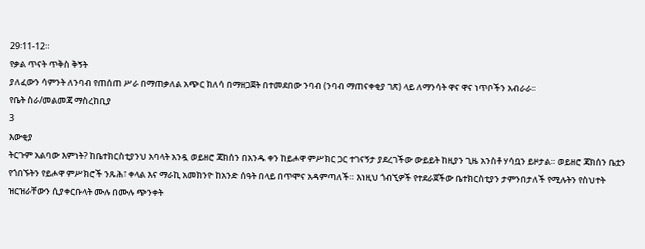29፡11-12።
የቃል ጥናት ጥቅስ ቅኝት
ያለፈውን ሳምንት ለንባብ የጠሰጠ ሥራ በማጠቃለል አጭር ክለሳ በማዘጋጀት በተመደበው ንባብ (ንባብ ማጠናቀቂያ ገጽ) ላይ ለማንሳት ዋና ዋና ነጥቦችን አብራራ፡፡
የቤት ስራ/መልመጃ ማስረከቢያ
3
እውቂያ
ትርጉም አልባው እምነት? ከቤተክርስቲያንህ አባላት አንዷ ወይዘሮ ጃክሰን በአንዱ ቀን ከይሖዋ ምሥክር ጋር ተገናኝታ ያደረገችው ውይይት ከዚያን ጊዜ አንስቶ ሃሳቧን ይዞታል። ወይዘሮ ጃክሰን ቤቷን የጎበኙትን የይሖዋ ምሥክሮች ንጹሕ፣ ቀላል እና ማራኪ አመክንዮ ከአንድ ሰዓት በላይ በጥሞና አዳምጣለች። እነዚህ ጎብኚዎች የተደራጀችው ቤተክርስቲያን ታምንበታለች የሚሉትን የስህተት ዝርዝራቸውን ሲያቀርቡላት ሙሉ በሙሉ ጭንቀት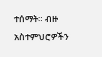ተሰማት። ብዙ አስተምህሮዎችን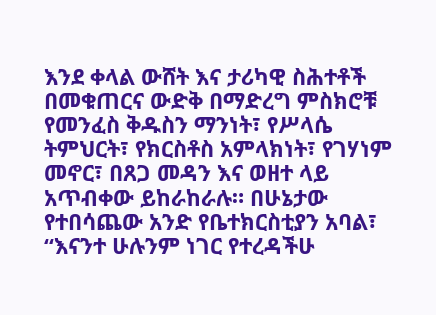እንደ ቀላል ውሸት እና ታሪካዊ ስሕተቶች በመቁጠርና ውድቅ በማድረግ ምስክሮቹ የመንፈስ ቅዱስን ማንነት፣ የሥላሴ ትምህርት፣ የክርስቶስ አምላክነት፣ የገሃነም መኖር፣ በጸጋ መዳን እና ወዘተ ላይ አጥብቀው ይከራከራሉ። በሁኔታው የተበሳጨው አንድ የቤተክርስቲያን አባል፣ “እናንተ ሁሉንም ነገር የተረዳችሁ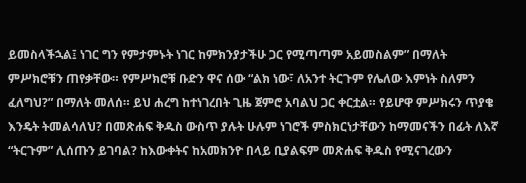ይመስላችኋል፤ ነገር ግን የምታምኑት ነገር ከምክንያታችሁ ጋር የሚጣጣም አይመስልም” በማለት ምሥክሮቹን ጠየቃቸው። የምሥክሮቹ ቡድን ዋና ሰው “ልክ ነው፣ ለአንተ ትርጉም የሌለው እምነት ስለምን ፈለግህ?” በማለት መለሰ። ይህ ሐረግ ከተነገረበት ጊዜ ጀምሮ አባልህ ጋር ቀርቷል። የይሆዋ ምሥክሩን ጥያቄ እንዴት ትመልሳለህ? በመጽሐፍ ቅዱስ ውስጥ ያሉት ሁሉም ነገሮች ምስክርነታቸውን ከማመናችን በፊት ለእኛ “ትርጉም” ሊሰጡን ይገባል? ከእውቀትና ከአመክንዮ በላይ ቢያልፍም መጽሐፍ ቅዱስ የሚናገረውን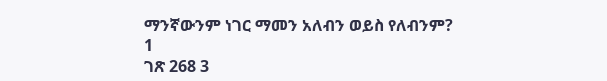ማንኛውንም ነገር ማመን አለብን ወይስ የለብንም?
1
ገጽ 268 3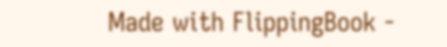Made with FlippingBook -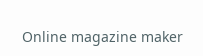Online magazine maker